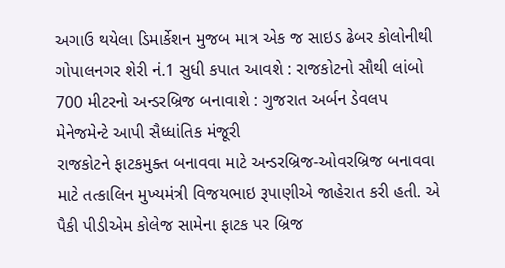અગાઉ થયેલા ડિમાર્કેશન મુજબ માત્ર એક જ સાઇડ ઢેબર કોલોનીથી ગોપાલનગર શેરી નં.1 સુધી કપાત આવશે : રાજકોટનો સૌથી લાંબો 700 મીટરનો અન્ડરબ્રિજ બનાવાશે : ગુજરાત અર્બન ડેવલપ મેનેજમેન્ટે આપી સૈધ્ધાંતિક મંજૂરી
રાજકોટને ફાટકમુક્ત બનાવવા માટે અન્ડરબ્રિજ-ઓવરબ્રિજ બનાવવા માટે તત્કાલિન મુખ્યમંત્રી વિજયભાઇ રૂપાણીએ જાહેરાત કરી હતી. એ પૈકી પીડીએમ કોલેજ સામેના ફાટક પર બ્રિજ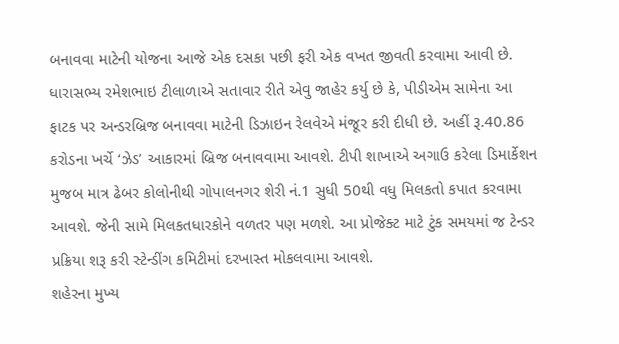બનાવવા માટેની યોજના આજે એક દસકા પછી ફરી એક વખત જીવતી કરવામા આવી છે. ધારાસભ્ય રમેશભાઇ ટીલાળાએ સતાવાર રીતે એવુ જાહેર કર્યુ છે કે, પીડીએમ સામેના આ ફાટક પર અન્ડરબ્રિજ બનાવવા માટેની ડિઝાઇન રેલવેએ મંજૂર કરી દીધી છે. અહીં રૂ.40.86 કરોડના ખર્ચે ‘ઝેડ’ આકારમાં બ્રિજ બનાવવામા આવશે. ટીપી શાખાએ અગાઉ કરેલા ડિમાર્કેશન મુજબ માત્ર ઢેબર કોલોનીથી ગોપાલનગર શેરી નં.1 સુધી 50થી વધુ મિલકતો કપાત કરવામા આવશે. જેની સામે મિલકતધારકોને વળતર પણ મળશે. આ પ્રોજેક્ટ માટે ટુંક સમયમાં જ ટેન્ડર પ્રક્રિયા શરૂ કરી સ્ટેન્ડીંગ કમિટીમાં દરખાસ્ત મોકલવામા આવશે.
શહેરના મુખ્ય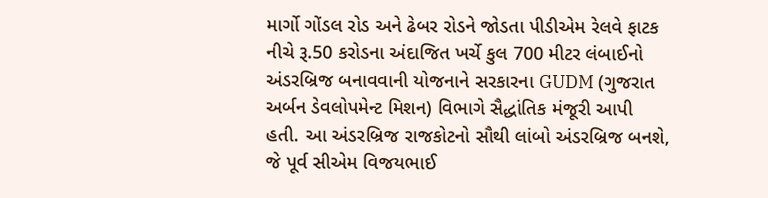માર્ગો ગોંડલ રોડ અને ઢેબર રોડને જોડતા પીડીએમ રેલવે ફાટક નીચે રૂ.50 કરોડના અંદાજિત ખર્ચે કુલ 700 મીટર લંબાઈનો અંડરબ્રિજ બનાવવાની યોજનાને સરકારના GUDM (ગુજરાત અર્બન ડેવલોપમેન્ટ મિશન) વિભાગે સૈદ્ધાંતિક મંજૂરી આપી હતી. આ અંડરબ્રિજ રાજકોટનો સૌથી લાંબો અંડરબ્રિજ બનશે, જે પૂર્વ સીએમ વિજયભાઈ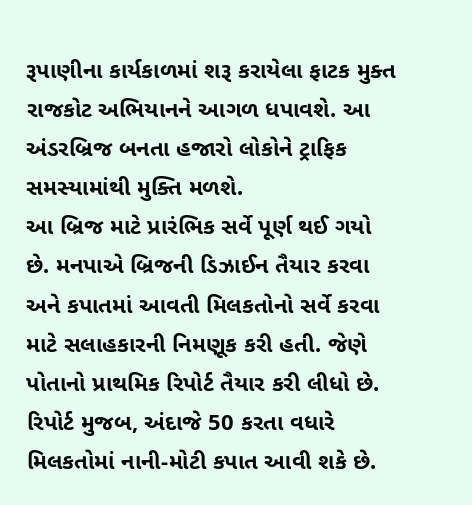રૂપાણીના કાર્યકાળમાં શરૂ કરાયેલા ફાટક મુક્ત રાજકોટ અભિયાનને આગળ ધપાવશે. આ અંડરબ્રિજ બનતા હજારો લોકોને ટ્રાફિક સમસ્યામાંથી મુક્તિ મળશે.
આ બ્રિજ માટે પ્રારંભિક સર્વે પૂર્ણ થઈ ગયો છે. મનપાએ બ્રિજની ડિઝાઈન તૈયાર કરવા અને કપાતમાં આવતી મિલકતોનો સર્વે કરવા માટે સલાહકારની નિમણૂક કરી હતી. જેણે પોતાનો પ્રાથમિક રિપોર્ટ તૈયાર કરી લીધો છે. રિપોર્ટ મુજબ, અંદાજે 50 કરતા વધારે મિલકતોમાં નાની-મોટી કપાત આવી શકે છે.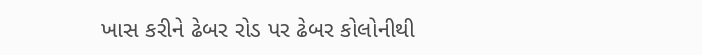ખાસ કરીને ઢેબર રોડ પર ઢેબર કોલોનીથી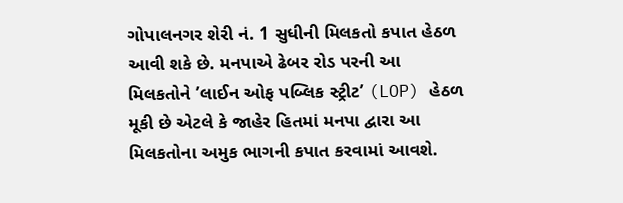ગોપાલનગર શેરી નં. 1 સુધીની મિલકતો કપાત હેઠળ આવી શકે છે. મનપાએ ઢેબર રોડ પરની આ મિલકતોને ’લાઈન ઓફ પબ્લિક સ્ટ્રીટ’ (LOP) હેઠળ મૂકી છે એટલે કે જાહેર હિતમાં મનપા દ્વારા આ મિલકતોના અમુક ભાગની કપાત કરવામાં આવશે.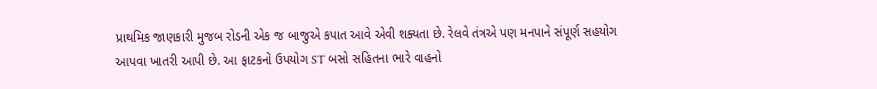પ્રાથમિક જાણકારી મુજબ રોડની એક જ બાજુએ કપાત આવે એવી શક્યતા છે. રેલવે તંત્રએ પણ મનપાને સંપૂર્ણ સહયોગ આપવા ખાતરી આપી છે. આ ફાટકનો ઉપયોગ ST બસો સહિતના ભારે વાહનો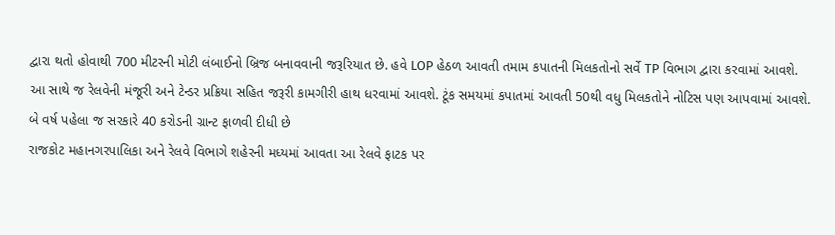દ્વારા થતો હોવાથી 700 મીટરની મોટી લંબાઈનો બ્રિજ બનાવવાની જરૂરિયાત છે. હવે LOP હેઠળ આવતી તમામ કપાતની મિલકતોનો સર્વે TP વિભાગ દ્વારા કરવામાં આવશે.
આ સાથે જ રેલવેની મંજૂરી અને ટેન્ડર પ્રક્રિયા સહિત જરૂરી કામગીરી હાથ ધરવામાં આવશે. ટૂંક સમયમાં કપાતમાં આવતી 50થી વધુ મિલકતોને નોટિસ પણ આપવામાં આવશે.
બે વર્ષ પહેલા જ સરકારે 40 કરોડની ગ્રાન્ટ ફાળવી દીધી છે
રાજકોટ મહાનગરપાલિકા અને રેલવે વિભાગે શહેરની મધ્યમાં આવતા આ રેલવે ફાટક પર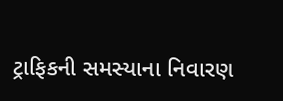ટ્રાફિકની સમસ્યાના નિવારણ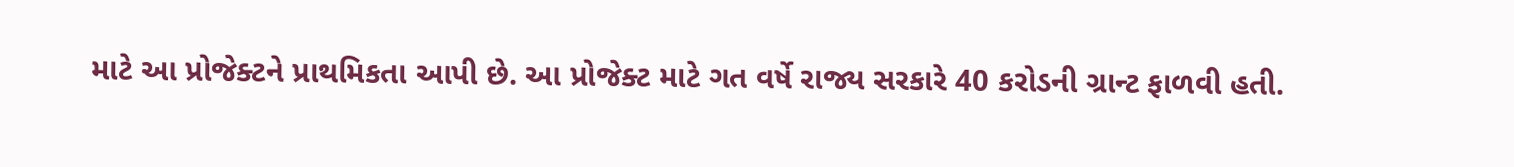માટે આ પ્રોજેક્ટને પ્રાથમિકતા આપી છે. આ પ્રોજેક્ટ માટે ગત વર્ષે રાજ્ય સરકારે 40 કરોડની ગ્રાન્ટ ફાળવી હતી.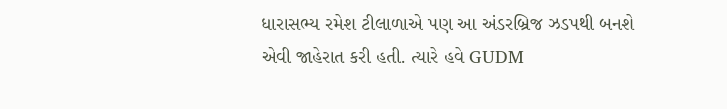ધારાસભ્ય રમેશ ટીલાળાએ પણ આ અંડરબ્રિજ ઝડપથી બનશે એવી જાહેરાત કરી હતી. ત્યારે હવે GUDM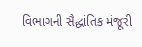વિભાગની સૈદ્ધાંતિક મંજૂરી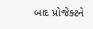બાદ પ્રોજેક્ટને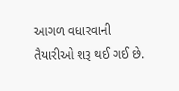આગળ વધારવાની તૈયારીઓ શરૂ થઈ ગઈ છે.